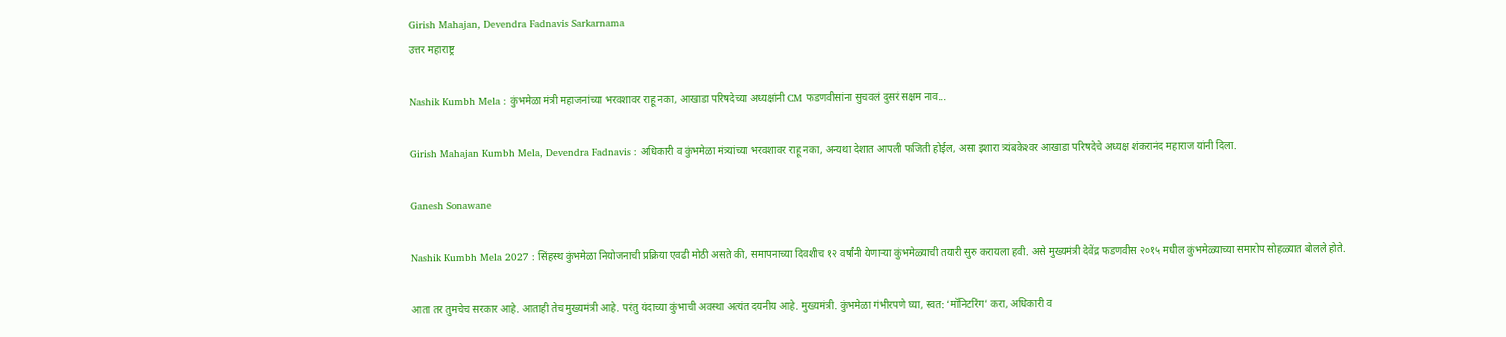Girish Mahajan, Devendra Fadnavis Sarkarnama
उत्तर महाराष्ट्र

Nashik Kumbh Mela : कुंभमेळा मंत्री महाजनांच्या भरवशावर राहू नका, आखाडा परिषदेच्या अध्यक्षांनी CM फडणवीसांना सुचवलं दुसरं सक्षम नाव...

Girish Mahajan Kumbh Mela, Devendra Fadnavis : अधिकारी व कुंभमेळा मंत्र्यांच्या भरवशावर राहू नका, अन्यथा देशात आपली फजिती होईल, असा इशारा त्र्यंबकेश्‍वर आखाडा परिषदेचे अध्यक्ष शंकरानंद महाराज यांनी दिला.

Ganesh Sonawane

Nashik Kumbh Mela 2027 : सिंहस्थ कुंभमेळा नियोजनाची प्रक्रिया एवढी मोठी असते की, समापनाच्या दिवशीच १२ वर्षांनी येणाऱ्या कुंभमेळ्याची तयारी सुरु करायला हवी. असे मुख्यमंत्री देवेंद्र फडणवीस २०१५ मधील कुंभमेळ्याच्या समारोप सोहळ्यात बोलले होते.

आता तर तुमचेच सरकार आहे. आताही तेच मुख्यमंत्री आहे. परंतु यंदाच्या कुंभाची अवस्था अत्यंत दयनीय आहे. मुख्यमंत्री. कुंभमेळा गंभीरपणे घ्या, स्वत: ‘मॉनिटरिंग’ करा, अधिकारी व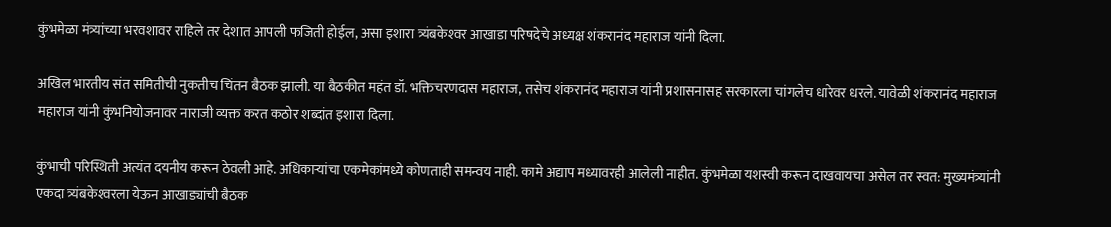कुंभमेळा मंत्र्यांच्या भरवशावर राहिले तर देशात आपली फजिती होईल, असा इशारा त्र्यंबकेश्‍वर आखाडा परिषदेचे अध्यक्ष शंकरानंद महाराज यांनी दिला.

अखिल भारतीय संत समितीची नुकतीच चिंतन बैठक झाली. या बैठकीत महंत डॉ. भक्तिचरणदास महाराज, तसेच शंकरानंद महाराज यांनी प्रशासनासह सरकारला चांगलेच धारेवर धरले. यावेळी शंकरानंद महाराज महाराज यांनी कुंभनियोजनावर नाराजी व्यक्त करत कठोर शब्दांत इशारा दिला.

कुंभाची परिस्थिती अत्यंत दयनीय करून ठेवली आहे. अधिकाऱ्यांचा एकमेकांमध्ये कोणताही समन्वय नाही. कामे अद्याप मध्यावरही आलेली नाहीत. कुंभमेळा यशस्वी करून दाखवायचा असेल तर स्वत: मुख्यमंत्र्यांनी एकदा त्र्यंबकेश्‍वरला येऊन आखाड्यांची बैठक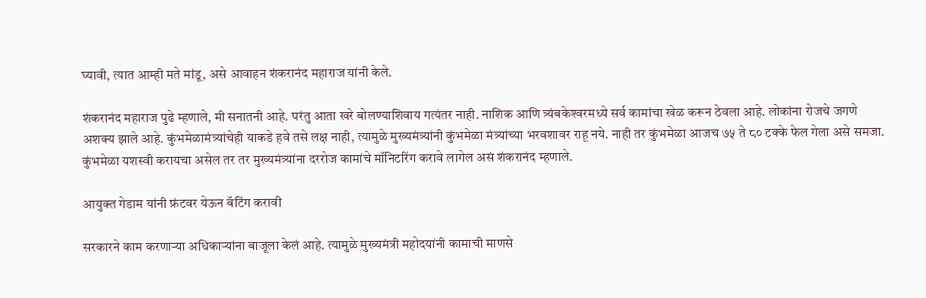घ्यावी, त्यात आम्ही मते मांडू, असे आवाहन शंकरानंद महाराज यांनी केले.

शंकरानंद महाराज पुढे म्हणाले, मी सनातनी आहे. परंतु आता खरे बोलण्याशिवाय गत्यंतर नाही. नाशिक आणि त्र्यंबकेश्‍वरमध्ये सर्व कामांचा खेळ करून ठेवला आहे. लोकांना रोजचे जगणे अशक्य झाले आहे. कुंभमेळामंत्र्यांचेही याकडे हवे तसे लक्ष नाही, त्यामुळे मुख्यमंत्र्यांनी कुंभमेळा मंत्र्यांच्या भरवशावर राहू नये. नाही तर कुंभमेळा आजच ७५ ते ८० टक्के फेल गेला असे समजा. कुंभमेळा यशस्वी करायचा असेल तर तर मुख्यमंत्र्यांना दररोज कामांचे मॉनिटरिंग करावे लागेल असं शंकरानंद म्हणाले.

आयुक्त गेडाम यांनी फ्रंटवर येऊन बॅटिंग करावी

सरकारने काम करणाऱ्या अधिकाऱ्यांना बाजूला केलं आहे. त्यामुळे मुख्यमंत्री महोदयांनी कामाची माणसे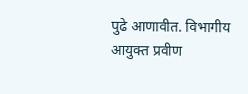पुढे आणावीत. विभागीय आयुक्त प्रवीण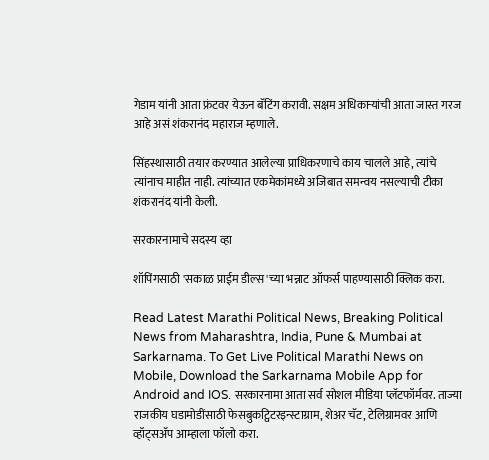गेडाम यांनी आता फ्रंटवर येऊन बॅटिंग करावी. सक्षम अधिकाऱ्यांची आता जास्त गरज आहे असं शंकरानंद महाराज म्हणाले.

सिंहस्थासाठी तयार करण्यात आलेल्या प्राधिकरणाचे काय चालले आहे, त्यांचे त्यांनाच माहीत नाही. त्यांच्यात एकमेकांमध्ये अजिबात समन्वय नसल्याची टीका शंकरानंद यांनी केली.

सरकारनामाचे सदस्य व्हा

शॉपिंगसाठी 'सकाळ प्राईम डील्स'च्या भन्नाट ऑफर्स पाहण्यासाठी क्लिक करा.

Read Latest Marathi Political News, Breaking Political News from Maharashtra, India, Pune & Mumbai at Sarkarnama. To Get Live Political Marathi News on Mobile, Download the Sarkarnama Mobile App for Android and IOS. सरकारनामा आता सर्व सोशल मीडिया प्लॅटफॉर्मवर. ताज्या राजकीय घडामोडींसाठी फेसबुकट्विटरइन्स्टाग्राम, शेअर चॅट, टेलिग्रामवर आणि व्हॉट्सॲप आम्हाला फॉलो करा.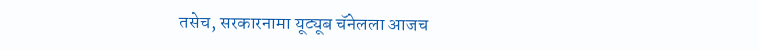तसेच, सरकारनामा यूट्यूब चॅनेलला आजच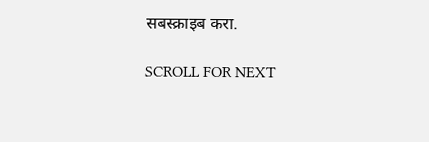सबस्क्राइब करा.

SCROLL FOR NEXT